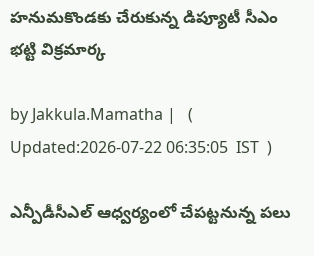హనుమకొండకు చేరుకున్న డిప్యూటీ సీఎం భట్టి విక్రమార్క

by Jakkula.Mamatha |   (  Updated:2026-07-22 06:35:05  IST  )

ఎన్పీడీసీఎల్ ఆధ్వర్యంలో చేపట్టనున్న పలు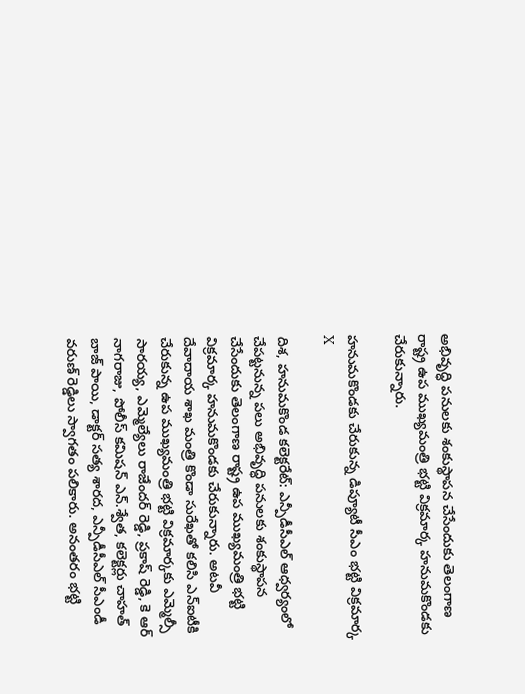అభివృద్ధి పనులకు శంకుస్థాపన చేసేందుకు తెలంగాణ రాష్ట్ర ఉప ముఖ్యమంత్రి భట్టి విక్రమార్క హనుమకొండకు చేరుకున్నారు.

హనుమకొండకు చేరుకున్న డిప్యూటీ సీఎం భట్టి విక్రమార్క
X

దిశ, హనుమకొండ కలెక్టరేట్: ఎన్పీడీసీఎల్ ఆధ్వర్యంలో చేపట్టనున్న పలు అభివృద్ధి పనులకు శంకుస్థాపన చేసేందుకు తెలంగాణ రాష్ట్ర ఉప ముఖ్యమంత్రి భట్టి విక్రమార్క హనుమకొండకు చేరుకున్నారు. అటవీ దేవాదాయ శాఖ మంత్రి కొండా సురేఖతో కలిసి ఎన్ఐటీకి చేరుకున్న ఉప ముఖ్యమంత్రి భట్టి విక్రమార్కకు ఎమ్మెల్సీ సారయ్య, ఎమ్మెల్యేలు రాజేందర్ రెడ్డి, ప్రకాష్ రెడ్డి, కె ఆర్ నాగరాజు, పోలీస్ కమిషన్ ఎన్.శ్వేత, కలెక్టర్లు చాహత్ బాజ్ పాయి, డాక్టర్ సత్య శారద, ఎన్పీడీసీఎల్ సీఎండీ వరుణ్ రెడ్డిలు స్వాగతం పలికారు. అనంతరం భట్టి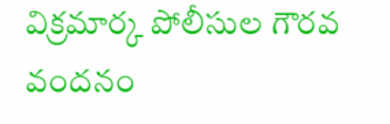విక్రమార్క పోలీసుల గౌరవ వందనం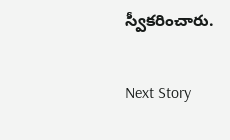స్వీకరించారు.

Next Story